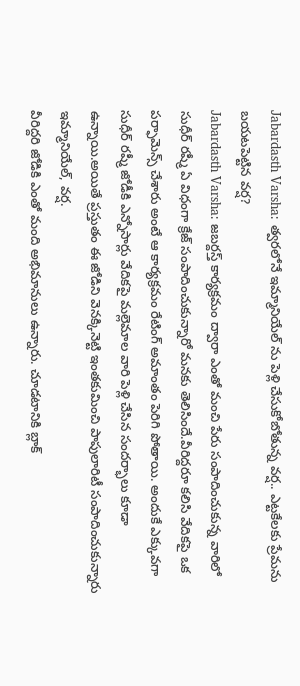Jabardasth Varsha: త్వరలోనే ఇమ్మానియేల్ ను పెళ్లి చేసుకోబోతున్న వర్ష.. ఎట్టకేలకు ప్రేమను బయటపెట్టిన వర్ష?
Jabardasth Varsha: జబర్దస్త్ కార్యక్రమం ద్వారా ఎంతో మంచి పేరు సంపాదించుకున్న వారిలో సుధీర్ రష్మీ ఏ విధంగా క్రేజ్ సంపాదించుకున్నారో మనకు తెలిసిందే.వీరిద్దరూ కలిసి వేదికపై ఒక పర్ఫామెన్స్ చేశారు అంటే ఆ కార్యక్రమం రేటింగ్ అమాంతం పెరిగి పోతాయి. అందుకే ఎక్కువగా సుధీర్ రష్మీ జోడీకి ఎన్నోసార్లు వేదికపై మల్లెమాల వారి పెళ్లి చేసిన సందర్భాలు కూడా ఉన్నాయి.అయితే ప్రస్తుతం ఈ జోడిని వెనక్కినెట్టి ఇంతకుమించి పాపులారిటీ సంపాదించుకున్నారు ఇమ్మానియేల్, వర్ష.
వీరిద్దరి జోడికి ఎంతో మంది అభిమానులు ఉన్నారు. చూడటానికి బ్లాక్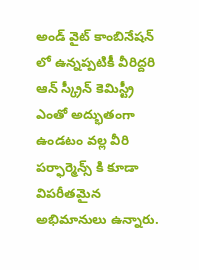అండ్ వైట్ కాంబినేషన్ లో ఉన్నప్పటికీ వీరిద్దరి ఆన్ స్క్రీన్ కెమిస్ట్రీ ఎంతో అద్భుతంగా ఉండటం వల్ల వీరి పర్ఫార్మెన్స్ కి కూడా విపరీతమైన అభిమానులు ఉన్నారు.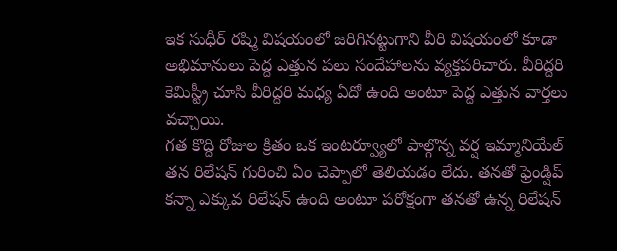ఇక సుధీర్ రష్మి విషయంలో జరిగినట్టుగాని వీరి విషయంలో కూడా అభిమానులు పెద్ద ఎత్తున పలు సందేహాలను వ్యక్తపరిచారు. వీరిద్దరి కెమిస్ట్రీ చూసి వీరిద్దరి మధ్య ఏదో ఉంది అంటూ పెద్ద ఎత్తున వార్తలు వచ్చాయి.
గత కొద్ది రోజుల క్రితం ఒక ఇంటర్వ్యూలో పాల్గొన్న వర్ష ఇమ్మానియేల్ తన రిలేషన్ గురించి ఏం చెప్పాలో తెలియడం లేదు. తనతో ఫ్రెండ్షిప్ కన్నా ఎక్కువ రిలేషన్ ఉంది అంటూ పరోక్షంగా తనతో ఉన్న రిలేషన్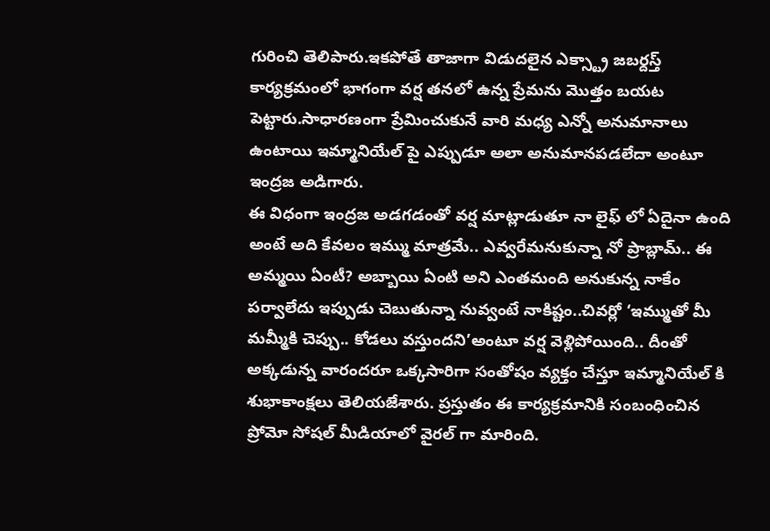గురించి తెలిపారు.ఇకపోతే తాజాగా విడుదలైన ఎక్స్ట్రా జబర్దస్త్ కార్యక్రమంలో భాగంగా వర్ష తనలో ఉన్న ప్రేమను మొత్తం బయట పెట్టారు.సాధారణంగా ప్రేమించుకునే వారి మధ్య ఎన్నో అనుమానాలు ఉంటాయి ఇమ్మానియేల్ పై ఎప్పుడూ అలా అనుమానపడలేదా అంటూ ఇంద్రజ అడిగారు.
ఈ విధంగా ఇంద్రజ అడగడంతో వర్ష మాట్లాడుతూ నా లైఫ్ లో ఏదైనా ఉంది అంటే అది కేవలం ఇమ్ము మాత్రమే.. ఎవ్వరేమనుకున్నా నో ప్రాబ్లామ్.. ఈ అమ్మయి ఏంటీ? అబ్బాయి ఏంటి అని ఎంతమంది అనుకున్న నాకేం పర్వాలేదు ఇప్పుడు చెబుతున్నా నువ్వంటే నాకిష్టం..చివర్లో ‘ఇమ్ముతో మీ మమ్మీకి చెప్పు.. కోడలు వస్తుందని’అంటూ వర్ష వెళ్లిపోయింది.. దీంతో అక్కడున్న వారందరూ ఒక్కసారిగా సంతోషం వ్యక్తం చేస్తూ ఇమ్మానియేల్ కి శుభాకాంక్షలు తెలియజేశారు. ప్రస్తుతం ఈ కార్యక్రమానికి సంబంధించిన ప్రోమో సోషల్ మీడియాలో వైరల్ గా మారింది.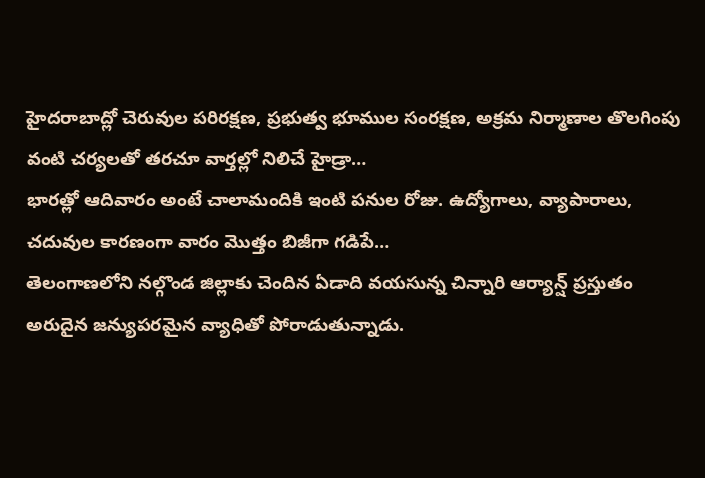హైదరాబాద్లో చెరువుల పరిరక్షణ, ప్రభుత్వ భూముల సంరక్షణ, అక్రమ నిర్మాణాల తొలగింపు వంటి చర్యలతో తరచూ వార్తల్లో నిలిచే హైడ్రా…
భారత్లో ఆదివారం అంటే చాలామందికి ఇంటి పనుల రోజు. ఉద్యోగాలు, వ్యాపారాలు, చదువుల కారణంగా వారం మొత్తం బిజీగా గడిపే…
తెలంగాణలోని నల్గొండ జిల్లాకు చెందిన ఏడాది వయసున్న చిన్నారి ఆర్యాన్ష్ ప్రస్తుతం అరుదైన జన్యుపరమైన వ్యాధితో పోరాడుతున్నాడు.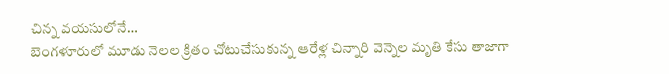చిన్న వయసులోనే…
బెంగళూరులో మూడు నెలల క్రితం చోటుచేసుకున్న ఆరేళ్ల చిన్నారి వెన్నెల మృతి కేసు తాజాగా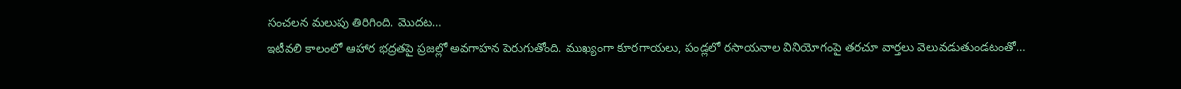సంచలన మలుపు తిరిగింది. మొదట…
ఇటీవలి కాలంలో ఆహార భద్రతపై ప్రజల్లో అవగాహన పెరుగుతోంది. ముఖ్యంగా కూరగాయలు, పండ్లలో రసాయనాల వినియోగంపై తరచూ వార్తలు వెలువడుతుండటంతో…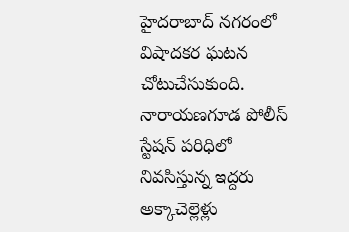హైదరాబాద్ నగరంలో విషాదకర ఘటన చోటుచేసుకుంది. నారాయణగూడ పోలీస్ స్టేషన్ పరిధిలో నివసిస్తున్న ఇద్దరు అక్కాచెల్లెళ్లు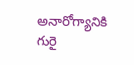అనారోగ్యానికి గురై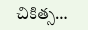చికిత్స…